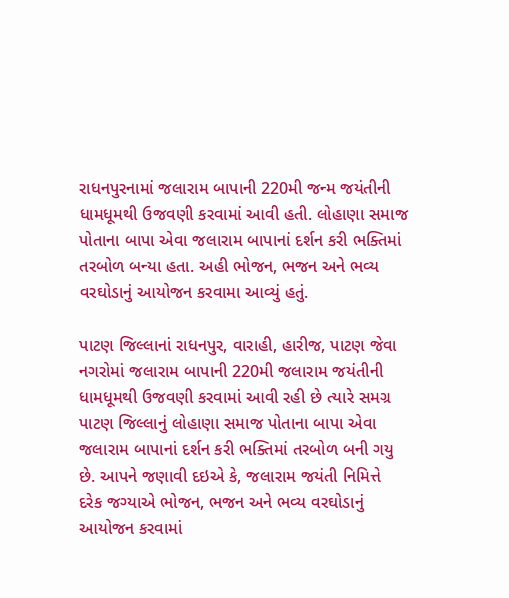રાધનપુરનામાં જલારામ બાપાની 220મી જન્મ જયંતીની ધામધૂમથી ઉજવણી કરવામાં આવી હતી. લોહાણા સમાજ પોતાના બાપા એવા જલારામ બાપાનાં દર્શન કરી ભક્તિમાં તરબોળ બન્યા હતા. અહી ભોજન, ભજન અને ભવ્ય વરઘોડાનું આયોજન કરવામા આવ્યું હતું.

પાટણ જિલ્લાનાં રાધનપુર, વારાહી, હારીજ, પાટણ જેવા નગરોમાં જલારામ બાપાની 220મી જલારામ જયંતીની ધામધૂમથી ઉજવણી કરવામાં આવી રહી છે ત્યારે સમગ્ર પાટણ જિલ્લાનું લોહાણા સમાજ પોતાના બાપા એવા જલારામ બાપાનાં દર્શન કરી ભક્તિમાં તરબોળ બની ગયુ છે. આપને જણાવી દઇએ કે, જલારામ જયંતી નિમિત્તે દરેક જગ્યાએ ભોજન, ભજન અને ભવ્ય વરઘોડાનું આયોજન કરવામાં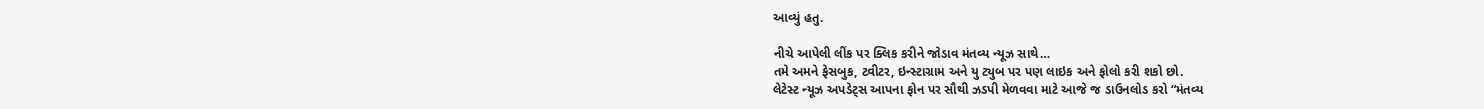આવ્યું હતુ.

નીચે આપેલી લીંક પર ક્લિક કરીને જોડાવ મંતવ્ય ન્યૂઝ સાથે…
તમે અમને ફેસબુક, ટ્વીટર, ઇન્સ્ટાગ્રામ અને યુ ટ્યુબ પર પણ લાઇક અને ફોલો કરી શકો છો.
લેટેસ્ટ ન્યૂઝ અપડેટ્સ આપના ફોન પર સૌથી ઝડપી મેળવવા માટે આજે જ ડાઉનલોડ કરો “મંતવ્ય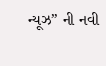ન્યૂઝ” ની નવી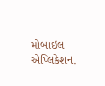મોબાઇલ એપ્લિકેશન.